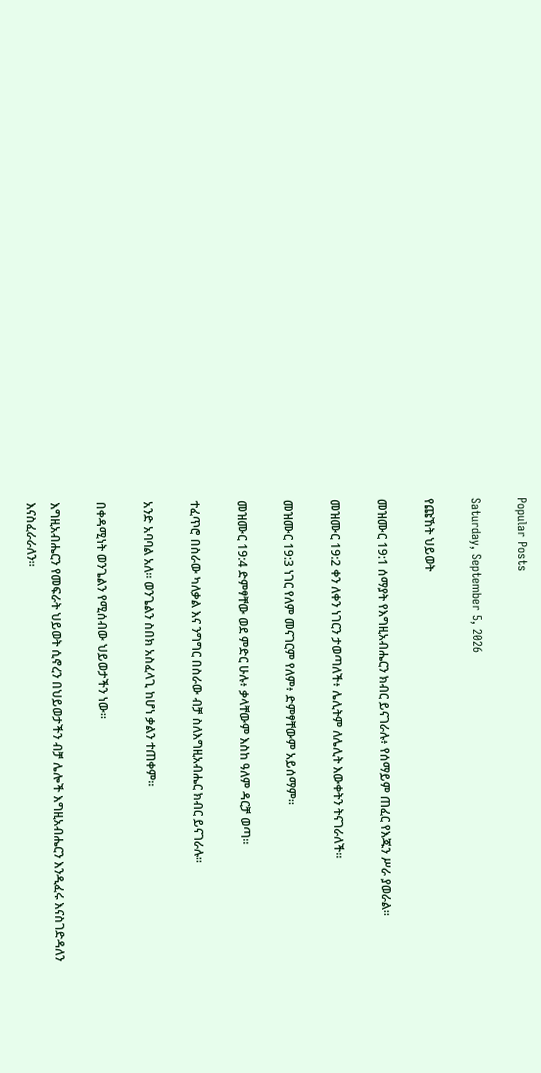Popular Posts

Saturday, September 5, 2026

የጩኸት ህይወት

መዝሙር 19:1 ሰማያት የእግዚአብሔርን ክብር ይናገራሉ፥ የሰማይም ጠፈር የእጁን ሥራ ያወራል።

መዝሙር 19:2 ቀን ለቀን ነገርን ታወጣለች፥ ሌሊትም ለሌሊት እውቀትን ትናገራለች።

መዝሙር 19:3 ነገር የለም መናገርም የለም፥ ድምፃቸውም አይሰማም።

መዝሙር 19:4 ድምፃቸው ወደ ምድር ሁሉ፥ ቃላቸውም እስከ ዓለም ዳርቻ ወጣ።

ተፈጥሮ በስራው ካለቃል እና ንግግር በስራው ብቻ ስለእግዚአብሔር ክብር ይናገራሉ።

አንድ አባባል አለ። ወንጌልን ስበክ አስፈላጊ ከሆነ ቃልን ተጠቀም።

በቀዳሚነት ወንጌልን የሚሰብው ህይወታችን ነው።

እግዚአብሔርን የመፍራት ህይወት ሲኖረን በህይወታችን ብቻ ሌሎች እግዚአብሔርን እንዲፈሩ እናስገድዳለን እናስፈራራለን።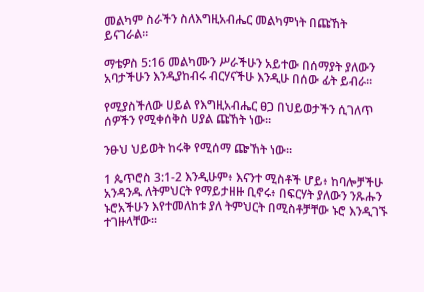መልካም ስራችን ስለእግዚአብሔር መልካምነት በጩኸት ይናገራል።

ማቴዎስ 5:16 መልካሙን ሥራችሁን አይተው በሰማያት ያለውን አባታችሁን እንዲያከብሩ ብርሃናችሁ እንዲሁ በሰው ፊት ይብራ።

የሚያስችለው ሀይል የእግዚአብሔር ፀጋ በህይወታችን ሲገለጥ ሰዎችን የሚቀሰቅስ ሀያል ጩኸት ነው።

ንፁህ ህይወት ከሩቅ የሚሰማ ጬኸት ነው።

1 ጴጥሮስ 3:1-2 እንዲሁም፥ እናንተ ሚስቶች ሆይ፥ ከባሎቻችሁ አንዳንዱ ለትምህርት የማይታዘዙ ቢኖሩ፥ በፍርሃት ያለውን ንጹሑን ኑሮአችሁን እየተመለከቱ ያለ ትምህርት በሚስቶቻቸው ኑሮ እንዲገኙ ተገዙላቸው።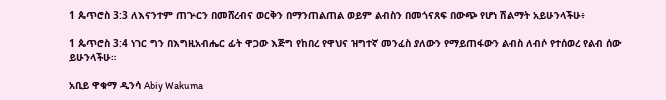1 ጴጥሮስ 3:3 ለእናንተም ጠጕርን በመሸረብና ወርቅን በማንጠልጠል ወይም ልብስን በመጎናጸፍ በውጭ የሆነ ሽልማት አይሁንላችሁ፥

1 ጴጥሮስ 3:4 ነገር ግን በእግዚአብሔር ፊት ዋጋው እጅግ የከበረ የዋህና ዝግተኛ መንፈስ ያለውን የማይጠፋውን ልብስ ለብሶ የተሰወረ የልብ ሰው ይሁንላችሁ።

አቢይ ዋቁማ ዲንሳ Abiy Wakuma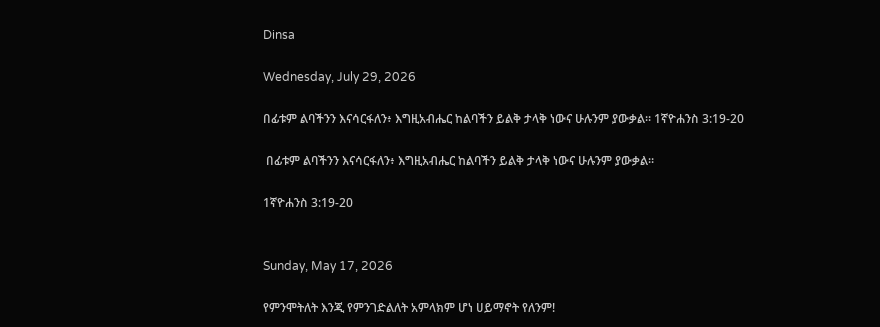Dinsa

Wednesday, July 29, 2026

በፊቱም ልባችንን እናሳርፋለን፥ እግዚአብሔር ከልባችን ይልቅ ታላቅ ነውና ሁሉንም ያውቃል። 1ኛዮሐንስ 3:19-20

 በፊቱም ልባችንን እናሳርፋለን፥ እግዚአብሔር ከልባችን ይልቅ ታላቅ ነውና ሁሉንም ያውቃል።

1ኛዮሐንስ 3:19-20


Sunday, May 17, 2026

የምንሞትለት እንጂ የምንገድልለት አምላክም ሆነ ሀይማኖት የለንም!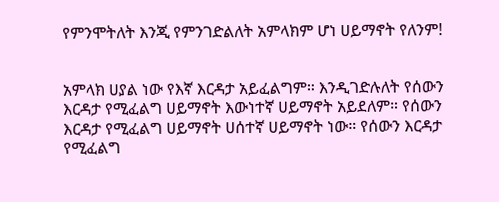የምንሞትለት እንጂ የምንገድልለት አምላክም ሆነ ሀይማኖት የለንም!


አምላክ ሀያል ነው የእኛ እርዳታ አይፈልግም። እንዲገድሉለት የሰውን እርዳታ የሚፈልግ ሀይማኖት እውነተኛ ሀይማኖት አይደለም። የሰውን እርዳታ የሚፈልግ ሀይማኖት ሀሰተኛ ሀይማኖት ነው። የሰውን እርዳታ የሚፈልግ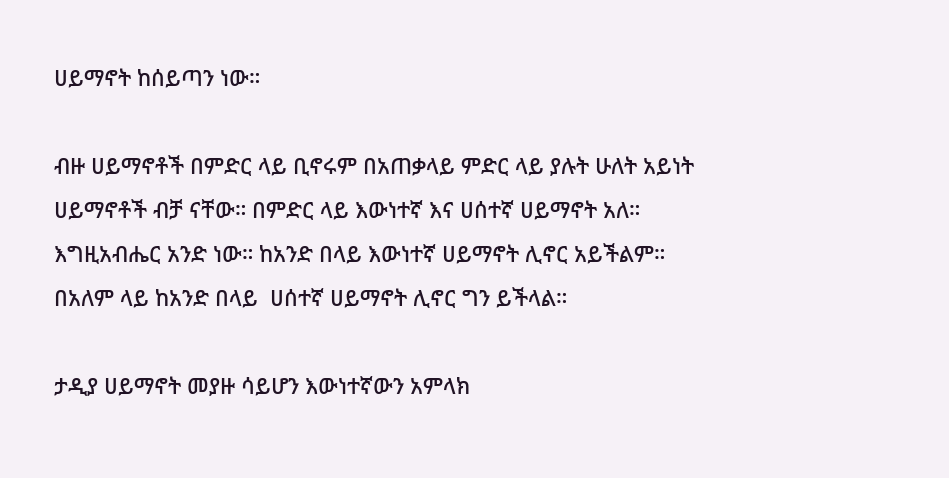ሀይማኖት ከሰይጣን ነው።

ብዙ ሀይማኖቶች በምድር ላይ ቢኖሩም በአጠቃላይ ምድር ላይ ያሉት ሁለት አይነት ሀይማኖቶች ብቻ ናቸው። በምድር ላይ እውነተኛ እና ሀሰተኛ ሀይማኖት አለ። እግዚአብሔር አንድ ነው። ከአንድ በላይ እውነተኛ ሀይማኖት ሊኖር አይችልም። በአለም ላይ ከአንድ በላይ  ሀሰተኛ ሀይማኖት ሊኖር ግን ይችላል።

ታዲያ ሀይማኖት መያዙ ሳይሆን እውነተኛውን አምላክ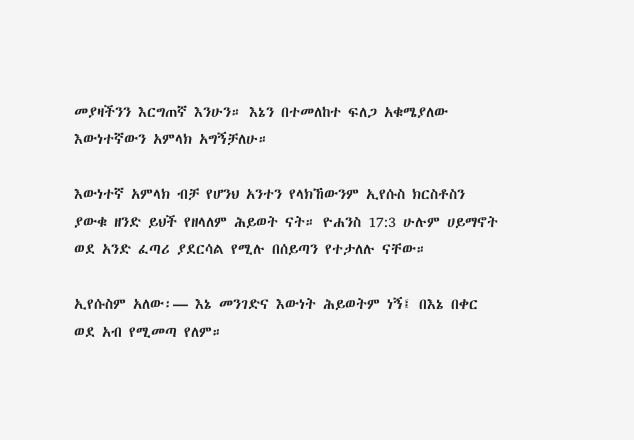መያዛችንን እርግጠኛ እንሁን። እኔን በተመለከተ ፍለጋ አቁሜያለው እውነተኛውን አምላክ አግኝቻለሁ።

እውነተኛ አምላክ ብቻ የሆንህ አንተን የላክኸውንም ኢየሱስ ክርስቶስን ያውቁ ዘንድ ይህች የዘላለም ሕይወት ናት። ዮሐንስ 17:3 ሁሉም ሀይማኖት ወደ አንድ ፈጣሪ ያደርሳል የሚሉ በሰይጣን የተታለሉ ናቸው።

ኢየሱስም አለው፡— እኔ መንገድና እውነት ሕይወትም ነኝ፤ በእኔ በቀር ወደ አብ የሚመጣ የለም።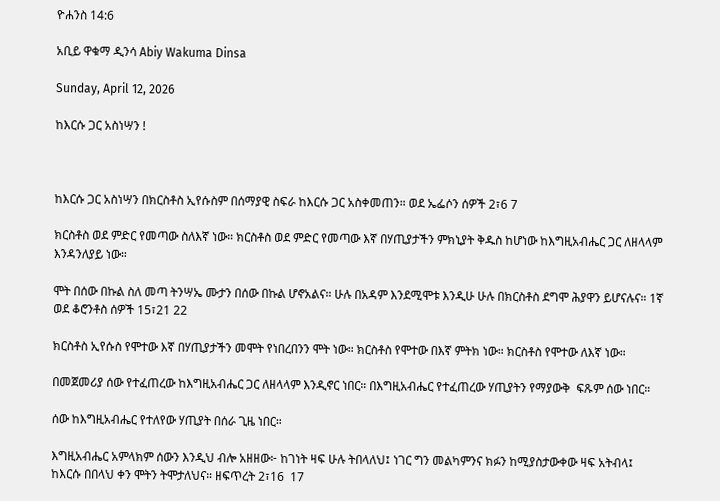ዮሐንስ 14:6

አቢይ ዋቁማ ዲንሳ Abiy Wakuma Dinsa

Sunday, April 12, 2026

ከእርሱ ጋር አስነሣን !



ከእርሱ ጋር አስነሣን በክርስቶስ ኢየሱስም በሰማያዊ ስፍራ ከእርሱ ጋር አስቀመጠን። ወደ ኤፌሶን ሰዎች 2፣6 7

ክርስቶስ ወደ ምድር የመጣው ስለእኛ ነው። ክርስቶስ ወደ ምድር የመጣው እኛ በሃጢያታችን ምክኒያት ቅዱስ ከሆነው ከእግዚአብሔር ጋር ለዘላላም እንዳንለያይ ነው።

ሞት በሰው በኩል ስለ መጣ ትንሣኤ ሙታን በሰው በኩል ሆኖአልና። ሁሉ በአዳም እንደሚሞቱ እንዲሁ ሁሉ በክርስቶስ ደግሞ ሕያዋን ይሆናሉና። 1ኛ ወደ ቆሮንቶስ ሰዎች 15፣21 22

ክርስቶስ ኢየሱስ የሞተው እኛ በሃጢያታችን መሞት የነበረበንን ሞት ነው። ክርስቶስ የሞተው በእኛ ምትክ ነው። ክርስቶስ የሞተው ለእኛ ነው።

በመጀመሪያ ሰው የተፈጠረው ከእግዚአብሔር ጋር ለዘላላም እንዲኖር ነበር። በእግዚአብሔር የተፈጠረው ሃጢያትን የማያውቅ  ፍጹም ሰው ነበር።

ሰው ከእግዚአብሔር የተለየው ሃጢያት በሰራ ጊዜ ነበር።

እግዚአብሔር አምላክም ሰውን እንዲህ ብሎ አዘዘው፦ ከገነት ዛፍ ሁሉ ትበላለህ፤ ነገር ግን መልካምንና ክፉን ከሚያስታውቀው ዛፍ አትብላ፤ ከእርሱ በበላህ ቀን ሞትን ትሞታለህና። ዘፍጥረት 2፣16  17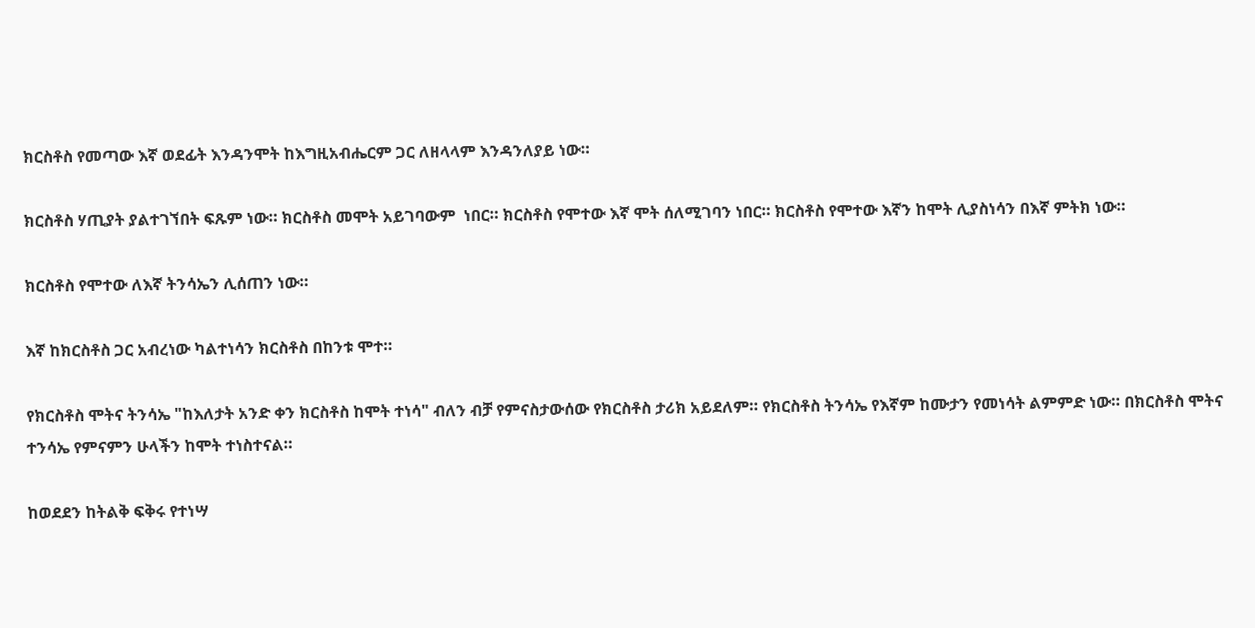ክርስቶስ የመጣው እኛ ወደፊት እንዳንሞት ከእግዚአብሔርም ጋር ለዘላላም እንዳንለያይ ነው።

ክርስቶስ ሃጢያት ያልተገኘበት ፍጹም ነው። ክርስቶስ መሞት አይገባውም  ነበር። ክርስቶስ የሞተው እኛ ሞት ሰለሚገባን ነበር። ክርስቶስ የሞተው እኛን ከሞት ሊያስነሳን በእኛ ምትክ ነው።

ክርስቶስ የሞተው ለእኛ ትንሳኤን ሊሰጠን ነው።

እኛ ከክርስቶስ ጋር አብረነው ካልተነሳን ክርስቶስ በከንቱ ሞተ።

የክርስቶስ ሞትና ትንሳኤ "ከእለታት አንድ ቀን ክርስቶስ ከሞት ተነሳ" ብለን ብቻ የምናስታውሰው የክርስቶስ ታሪክ አይደለም። የክርስቶስ ትንሳኤ የእኛም ከሙታን የመነሳት ልምምድ ነው። በክርስቶስ ሞትና ተንሳኤ የምናምን ሁላችን ከሞት ተነስተናል።

ከወደደን ከትልቅ ፍቅሩ የተነሣ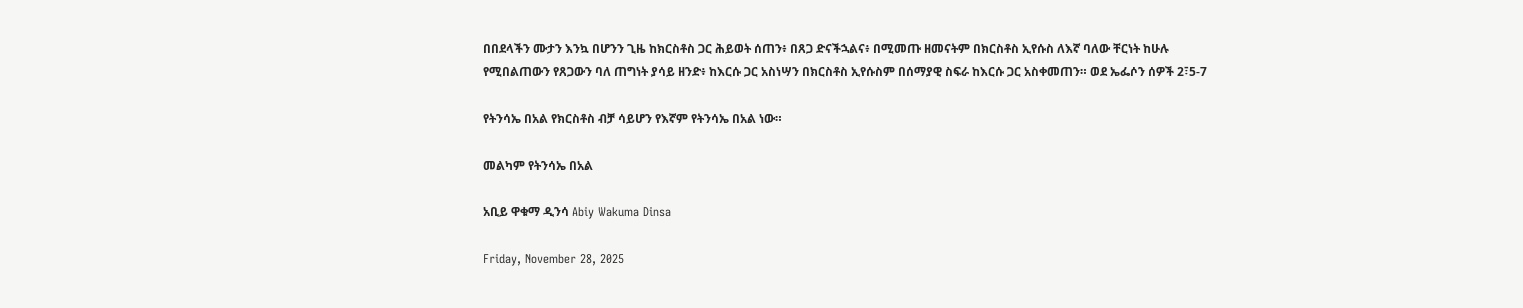በበደላችን ሙታን እንኳ በሆንን ጊዜ ከክርስቶስ ጋር ሕይወት ሰጠን፥ በጸጋ ድናችኋልና፥ በሚመጡ ዘመናትም በክርስቶስ ኢየሱስ ለእኛ ባለው ቸርነት ከሁሉ የሚበልጠውን የጸጋውን ባለ ጠግነት ያሳይ ዘንድ፥ ከእርሱ ጋር አስነሣን በክርስቶስ ኢየሱስም በሰማያዊ ስፍራ ከእርሱ ጋር አስቀመጠን። ወደ ኤፌሶን ሰዎች 2፣5-7

የትንሳኤ በአል የክርስቶስ ብቻ ሳይሆን የእኛም የትንሳኤ በአል ነው።

መልካም የትንሳኤ በአል

አቢይ ዋቁማ ዲንሳ Abiy Wakuma Dinsa

Friday, November 28, 2025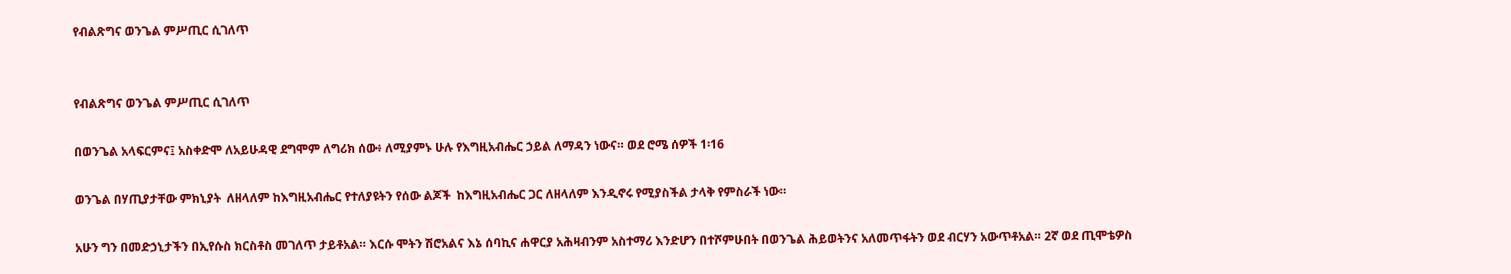የብልጽግና ወንጌል ምሥጢር ሲገለጥ


የብልጽግና ወንጌል ምሥጢር ሲገለጥ

በወንጌል አላፍርምና፤ አስቀድሞ ለአይሁዳዊ ደግሞም ለግሪክ ሰው፥ ለሚያምኑ ሁሉ የእግዚአብሔር ኃይል ለማዳን ነውና። ወደ ሮሜ ሰዎች 1፡16

ወንጌል በሃጢያታቸው ምክኒያት  ለዘላለም ከእግዚአብሔር የተለያዩትን የሰው ልጆች  ከእግዚአብሔር ጋር ለዘላለም እንዲኖሩ የሚያስችል ታላቅ የምስራች ነው።

አሁን ግን በመድኃኒታችን በኢየሱስ ክርስቶስ መገለጥ ታይቶአል። እርሱ ሞትን ሽሮአልና እኔ ሰባኪና ሐዋርያ አሕዛብንም አስተማሪ እንድሆን በተሾምሁበት በወንጌል ሕይወትንና አለመጥፋትን ወደ ብርሃን አውጥቶአል። 2ኛ ወደ ጢሞቴዎስ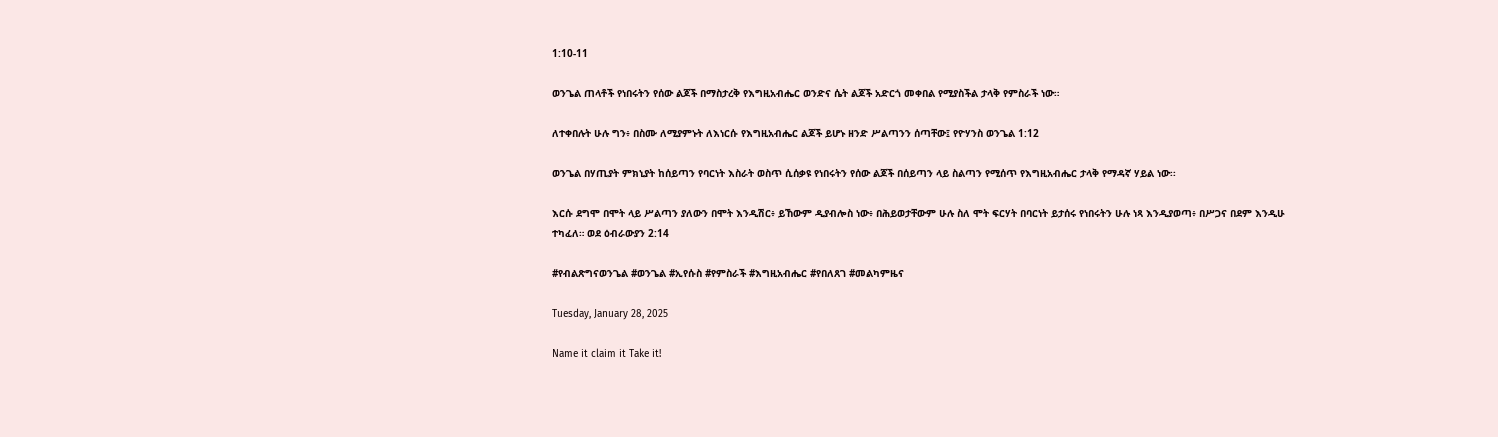1:10-11

ወንጌል ጠላቶች የነበሩትን የሰው ልጆች በማስታረቅ የእግዚአብሔር ወንድና ሴት ልጆች አድርጎ መቀበል የሚያስችል ታላቅ የምስራች ነው።

ለተቀበሉት ሁሉ ግን፥ በስሙ ለሚያምኑት ለእነርሱ የእግዚአብሔር ልጆች ይሆኑ ዘንድ ሥልጣንን ሰጣቸው፤ የዮሃንስ ወንጌል 1:12

ወንጌል በሃጢያት ምክኒያት ከሰይጣን የባርነት እስራት ወስጥ ሲሰቃዩ የነበሩትን የሰው ልጆች በሰይጣን ላይ ስልጣን የሚሰጥ የእግዚአብሔር ታላቅ የማዳኛ ሃይል ነው፡፡

እርሱ ደግሞ በሞት ላይ ሥልጣን ያለውን በሞት እንዲሽር፥ ይኸውም ዲያብሎስ ነው፥ በሕይወታቸውም ሁሉ ስለ ሞት ፍርሃት በባርነት ይታሰሩ የነበሩትን ሁሉ ነጻ እንዲያወጣ፥ በሥጋና በደም እንዲሁ ተካፈለ። ወደ ዕብራውያን 2:14

#የብልጽግናወንጌል #ወንጌል #ኢየሱስ #የምስራች #እግዚአብሔር #የበለጸገ #መልካምዜና

Tuesday, January 28, 2025

Name it claim it Take it!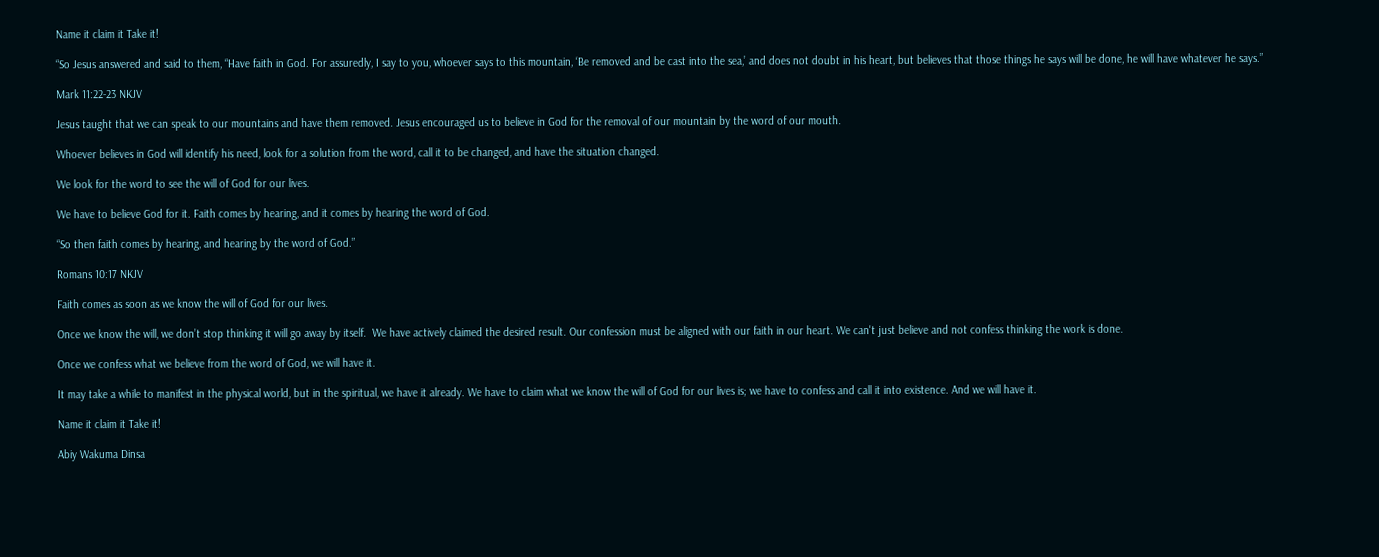Name it claim it Take it!

“So Jesus answered and said to them, “Have faith in God. For assuredly, I say to you, whoever says to this mountain, ‘Be removed and be cast into the sea,’ and does not doubt in his heart, but believes that those things he says will be done, he will have whatever he says.”

Mark 11:22-23 NKJV

Jesus taught that we can speak to our mountains and have them removed. Jesus encouraged us to believe in God for the removal of our mountain by the word of our mouth.

Whoever believes in God will identify his need, look for a solution from the word, call it to be changed, and have the situation changed.

We look for the word to see the will of God for our lives.

We have to believe God for it. Faith comes by hearing, and it comes by hearing the word of God.

“So then faith comes by hearing, and hearing by the word of God.”

Romans 10:17 NKJV

Faith comes as soon as we know the will of God for our lives.

Once we know the will, we don’t stop thinking it will go away by itself.  We have actively claimed the desired result. Our confession must be aligned with our faith in our heart. We can't just believe and not confess thinking the work is done.

Once we confess what we believe from the word of God, we will have it.

It may take a while to manifest in the physical world, but in the spiritual, we have it already. We have to claim what we know the will of God for our lives is; we have to confess and call it into existence. And we will have it.

Name it claim it Take it!

Abiy Wakuma Dinsa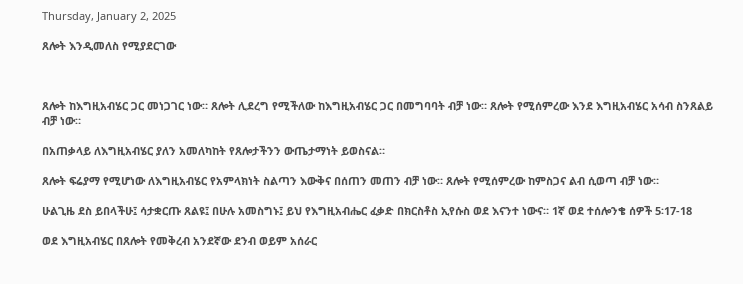Thursday, January 2, 2025

ጸሎት እንዲመለስ የሚያደርገው



ጸሎት ከእግዚአብሄር ጋር መነጋገር ነው። ጸሎት ሊደረግ የሚችለው ከእግዚአብሄር ጋር በመግባባት ብቻ ነው። ጸሎት የሚሰምረው እንደ እግዚአብሄር አሳብ ስንጸልይ ብቻ ነው።

በአጠቃላይ ለእግዚአብሄር ያለን አመለካከት የጸሎታችንን ውጤታማነት ይወስናል።

ጸሎት ፍሬያማ የሚሆነው ለእግዚአብሄር የአምላክነት ስልጣን እውቅና በሰጠን መጠን ብቻ ነው። ጸሎት የሚሰምረው ከምስጋና ልብ ሲወጣ ብቻ ነው።

ሁልጊዜ ደስ ይበላችሁ፤ ሳታቋርጡ ጸልዩ፤ በሁሉ አመስግኑ፤ ይህ የእግዚአብሔር ፈቃድ በክርስቶስ ኢየሱስ ወደ እናንተ ነውና። 1ኛ ወደ ተሰሎንቄ ሰዎች 5፡17-18

ወደ እግዚአብሄር በጸሎት የመቅረብ አንደኛው ደንብ ወይም አሰራር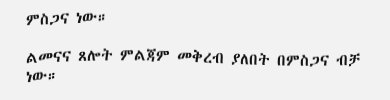ምስጋና ነው።

ልመናና ጸሎት ምልጃም መቅረብ ያለበት በምስጋና ብቻ ነው።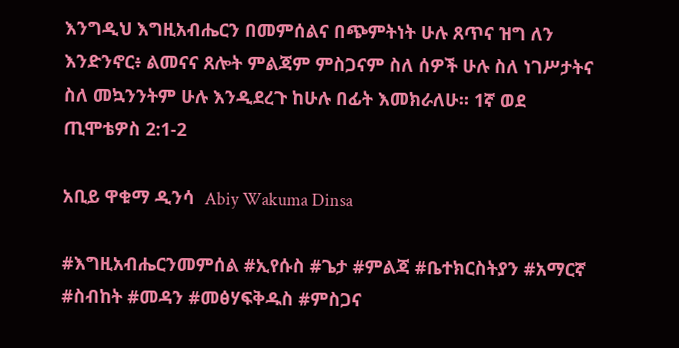እንግዲህ እግዚአብሔርን በመምሰልና በጭምትነት ሁሉ ጸጥና ዝግ ለን እንድንኖር፥ ልመናና ጸሎት ምልጃም ምስጋናም ስለ ሰዎች ሁሉ ስለ ነገሥታትና ስለ መኳንንትም ሁሉ እንዲደረጉ ከሁሉ በፊት እመክራለሁ። 1ኛ ወደ ጢሞቴዎስ 2:1-2

አቢይ ዋቁማ ዲንሳ  Abiy Wakuma Dinsa

#እግዚአብሔርንመምሰል #ኢየሱስ #ጌታ #ምልጃ #ቤተክርስትያን #አማርኛ #ስብከት #መዳን #መፅሃፍቅዱስ #ምስጋና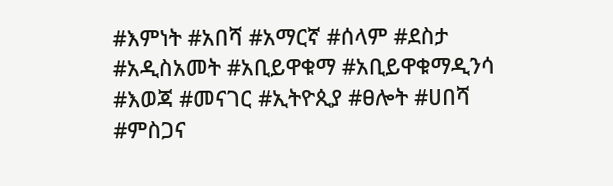#እምነት #አበሻ #አማርኛ #ሰላም #ደስታ #አዲስአመት #አቢይዋቁማ #አቢይዋቁማዲንሳ #እወጃ #መናገር #ኢትዮጲያ #ፀሎት #ሀበሻ #ምስጋና